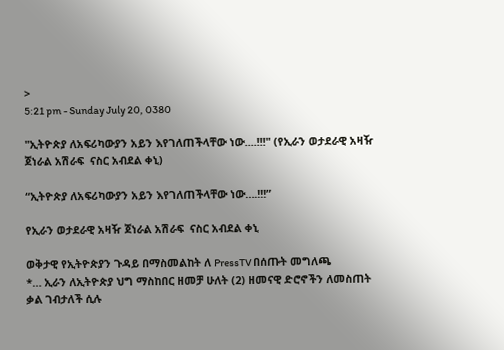>
5:21 pm - Sunday July 20, 0380

"ኢትዮጵያ ለአፍሪካውያን አይን እየገለጠችላቸው ነው....!!!" (የኢራን ወታደራዊ አዛዥ ጀነራል አሽራፍ  ናስር አብደል ቀኒ)

“ኢትዮጵያ ለአፍሪካውያን አይን እየገለጠችላቸው ነው….!!!”

የኢራን ወታደራዊ አዛዥ ጀነራል አሽራፍ  ናስር አብደል ቀኒ

ወቅታዊ የኢትዮጵያን ጉዳይ በማስመልከት ለ PressTV በሰጡት መግለጫ
*… ኢራን ለኢትዮጵያ ህግ ማስከበር ዘመቻ ሁለት (2) ዘመናዊ ድሮኖችን ለመስጠት ቃል ገብታለች ሲሉ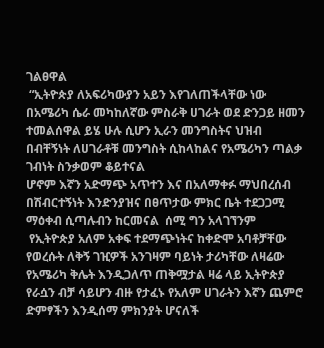ገልፀዋል
 “ኢትዮጵያ ለአፍሪካውያን አይን እየገለጠችላቸው ነው በአሜሪካ ሴራ መካከለኛው ምስራቅ ሀገራት ወደ ድንጋይ ዘመን ተመልሰዋል ይሄ ሁሉ ሲሆን ኢራን መንግስትና ህዝብ በብቸኝነት ለሀገራቶቹ መንግስት ሲከላከልና የአሜሪካን ጣልቃ ገብነት ስንቃወም ቆይተናል
ሆኖም እኛን አድማጭ አጥተን እና በአለማቀፉ ማህበረሰብ በሽብርተኝነት እንድንያዝና በፀጥታው ምክር ቤት ተደጋጋሚ ማዕቀብ ሲጣሉብን ከርመናል  ሰሚ ግን አላገኘንም
 የኢትዮጵያ አለም አቀፍ ተደማጭነትና ከቀድሞ አባቶቻቸው የወረሱት ለቅኝ ገዢዎች አንገዛም ባይነት ታሪካቸው ለዛሬው የአሜሪካ ቅሌት እንዲጋለጥ ጠቅሟታል ዛሬ ላይ ኢትዮጵያ የራሷን ብቻ ሳይሆን ብዙ የታፈኑ የአለም ሀገራትን እኛን ጨምሮ ድምፃችን እንዲሰማ ምክንያት ሆናለች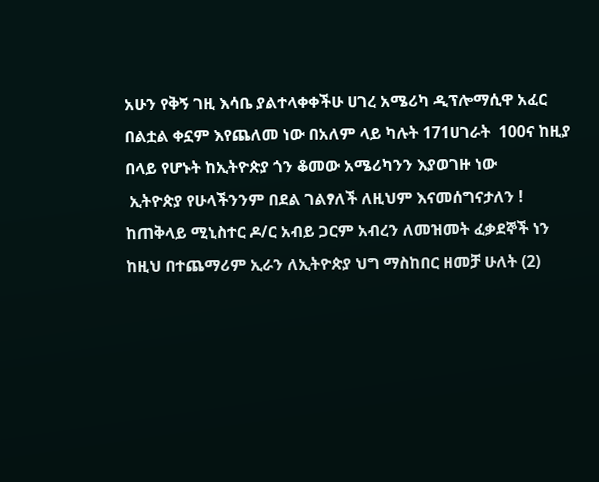አሁን የቅኝ ገዚ እሳቤ ያልተላቀቀችሁ ሀገረ አሜሪካ ዲፕሎማሲዋ አፈር በልቷል ቀኗም እየጨለመ ነው በአለም ላይ ካሉት 171ሀገራት  100ና ከዚያ በላይ የሆኑት ከኢትዮጵያ ጎን ቆመው አሜሪካንን እያወገዙ ነው
 ኢትዮጵያ የሁላችንንም በደል ገልፃለች ለዚህም እናመሰግናታለን ! ከጠቅላይ ሚኒስተር ዶ/ር አብይ ጋርም አብረን ለመዝመት ፈቃደኞች ነን
ከዚህ በተጨማሪም ኢራን ለኢትዮጵያ ህግ ማስከበር ዘመቻ ሁለት (2)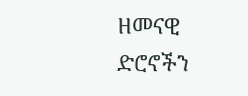ዘመናዊ ድሮኖችን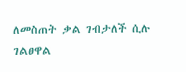ለመስጠት ቃል ገብታለች ሲሉ ገልፀዋል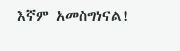እኛም አመስግነናል!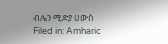ብሌን ሚድያ ሀውስ
Filed in: Amharic